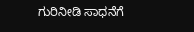ಗುರಿನೀಡಿ ಸಾಧನೆಗೆ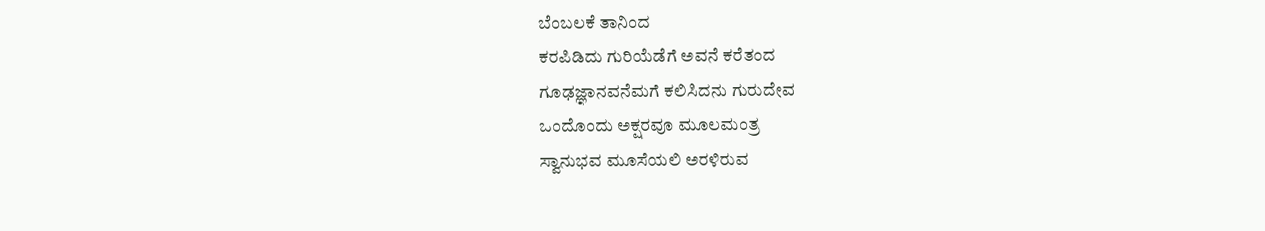ಬೆಂಬಲಕೆ ತಾನಿಂದ
ಕರಪಿಡಿದು ಗುರಿಯೆಡೆಗೆ ಅವನೆ ಕರೆತಂದ
ಗೂಢಜ್ಞಾನವನೆಮಗೆ ಕಲಿಸಿದನು ಗುರುದೇವ
ಒಂದೊಂದು ಅಕ್ಷರವೂ ಮೂಲಮಂತ್ರ
ಸ್ವಾನುಭವ ಮೂಸೆಯಲಿ ಅರಳಿರುವ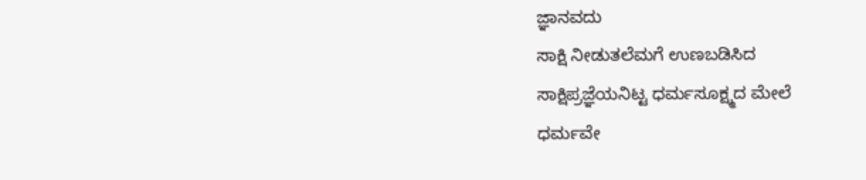ಜ್ಞಾನವದು
ಸಾಕ್ಷಿ ನೀಡುತಲೆಮಗೆ ಉಣಬಡಿಸಿದ
ಸಾಕ್ಷಿಪ್ರಜ್ಞೆಯನಿಟ್ಟ ಧರ್ಮಸೂಕ್ಷ್ಮದ ಮೇಲೆ
ಧರ್ಮವೇ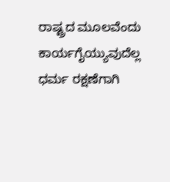ರಾಷ್ಟ್ರದ ಮೂಲವೆಂದು
ಕಾರ್ಯಗೈಯ್ಯುವುದೆಲ್ಲ ಧರ್ಮ ರಕ್ಷಣೆಗಾಗಿ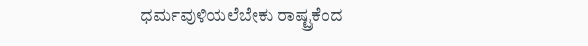ಧರ್ಮವುಳಿಯಲೆಬೇಕು ರಾಷ್ಟ್ರಕೆಂದ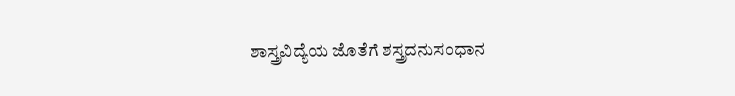ಶಾಸ್ತ್ರವಿದ್ಯೆಯ ಜೊತೆಗೆ ಶಸ್ತ್ರದನುಸಂಧಾನ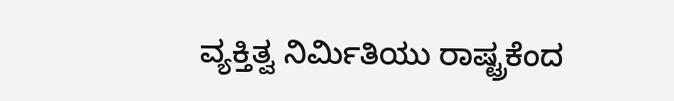ವ್ಯಕ್ತಿತ್ವ ನಿರ್ಮಿತಿಯು ರಾಷ್ಟ್ರಕೆಂದ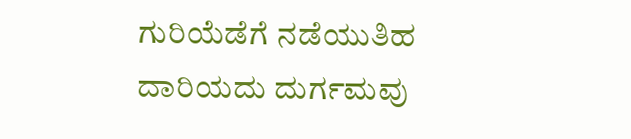ಗುರಿಯೆಡೆಗೆ ನಡೆಯುತಿಹ ದಾರಿಯದು ದುರ್ಗಮವು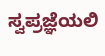ಸ್ವಪ್ರಜ್ಞೆಯಲಿ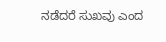ನಡೆದರೆ ಸುಖವು ಎಂದ